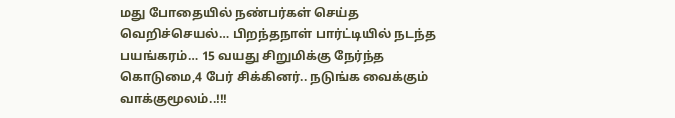மது போதையில் நண்பர்கள் செய்த வெறிச்செயல்… பிறந்தநாள் பார்ட்டியில் நடந்த பயங்கரம்… 15 வயது சிறுமிக்கு நேர்ந்த கொடுமை,4 பேர் சிக்கினர்.. நடுங்க வைக்கும் வாக்குமூலம்..!!!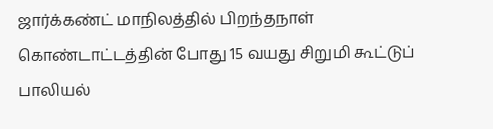ஜார்க்கண்ட் மாநிலத்தில் பிறந்தநாள் கொண்டாட்டத்தின் போது 15 வயது சிறுமி கூட்டுப் பாலியல்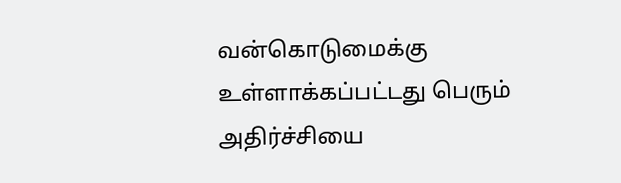வன்கொடுமைக்கு உள்ளாக்கப்பட்டது பெரும் அதிர்ச்சியை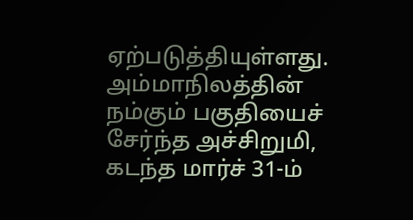ஏற்படுத்தியுள்ளது. அம்மாநிலத்தின் நம்கும் பகுதியைச் சேர்ந்த அச்சிறுமி, கடந்த மார்ச் 31-ம்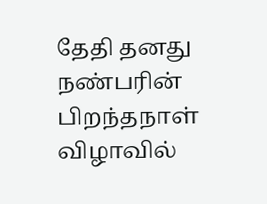தேதி தனது நண்பரின் பிறந்தநாள் விழாவில்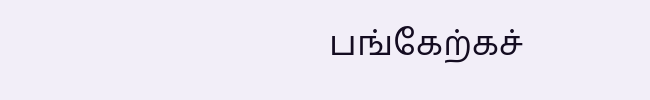பங்கேற்கச்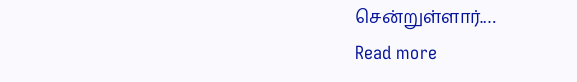சென்றுள்ளார்.…
Read more